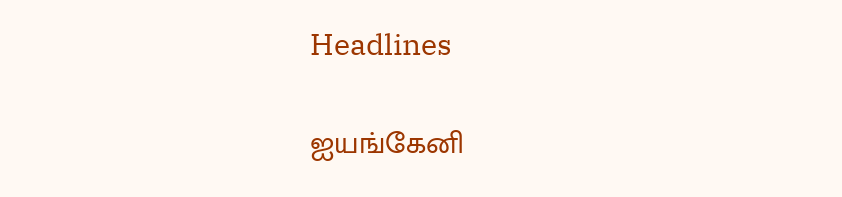Headlines

ஐயங்கேனி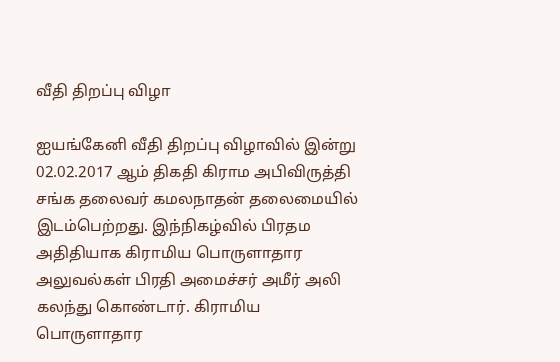வீதி திறப்பு விழா

ஐயங்கேனி வீதி திறப்பு விழாவில் இன்று 02.02.2017 ஆம் திகதி கிராம அபிவிருத்தி சங்க தலைவர் கமலநாதன் தலைமையில் இடம்பெற்றது. இந்நிகழ்வில் பிரதம அதிதியாக கிராமிய பொருளாதார அலுவல்கள் பிரதி அமைச்சர் அமீர் அலி கலந்து கொண்டார். கிராமிய பொருளாதார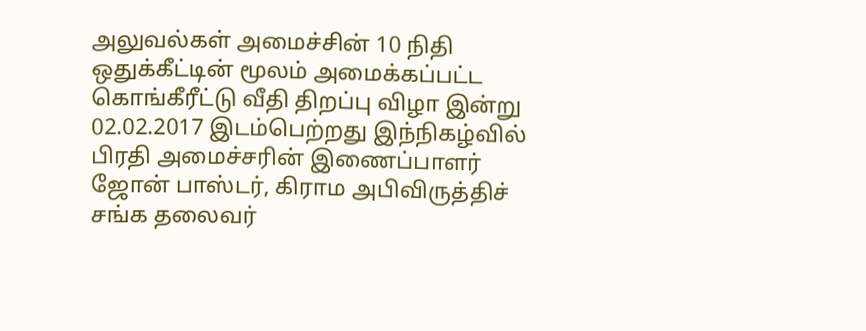அலுவல்கள் அமைச்சின் 10 நிதி ஒதுக்கீட்டின் மூலம் அமைக்கப்பட்ட கொங்கீரீட்டு வீதி திறப்பு விழா இன்று 02.02.2017 இடம்பெற்றது இந்நிகழ்வில் பிரதி அமைச்சரின் இணைப்பாளர் ஜோன் பாஸ்டர், கிராம அபிவிருத்திச் சங்க தலைவர்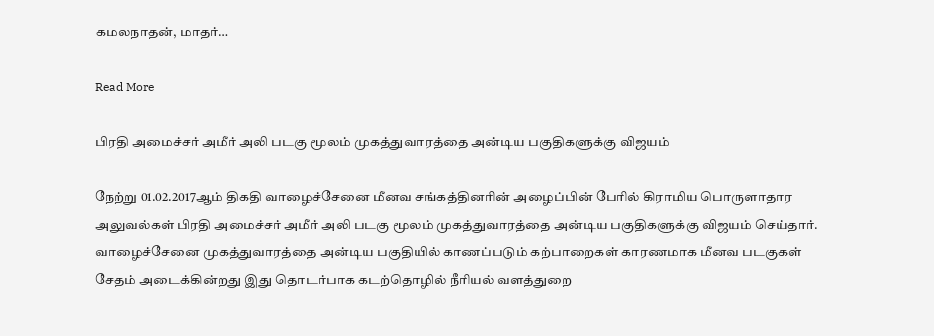கமலநாதன், மாதர்…

Read More

பிரதி அமைச்சர் அமீர் அலி படகு மூலம் முகத்துவாரத்தை அன்டிய பகுதிகளுக்கு விஜயம்

நேற்று 01.02.2017ஆம் திகதி வாழைச்சேனை மீனவ சங்கத்தினரின் அழைப்பின் பேரில் கிராமிய பொருளாதார அலுவல்கள் பிரதி அமைச்சர் அமீர் அலி படகு மூலம் முகத்துவாரத்தை அன்டிய பகுதிகளுக்கு விஜயம் செய்தார். வாழைச்சேனை முகத்துவாரத்தை அன்டிய பகுதியில் காணப்படும் கற்பாறைகள் காரணமாக மீனவ படகுகள் சேதம் அடைக்கின்றது இது தொடர்பாக கடற்தொழில் நீரியல் வளத்துறை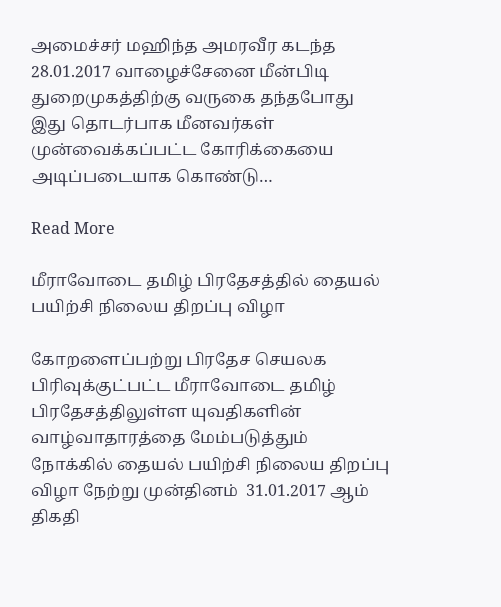அமைச்சர் மஹிந்த அமரவீர கடந்த 28.01.2017 வாழைச்சேனை மீன்பிடி துறைமுகத்திற்கு வருகை தந்தபோது இது தொடர்பாக மீனவர்கள் முன்வைக்கப்பட்ட கோரிக்கையை அடிப்படையாக கொண்டு…

Read More

மீராவோடை தமிழ் பிரதேசத்தில் தையல் பயிற்சி நிலைய திறப்பு விழா

கோறளைப்பற்று பிரதேச செயலக பிரிவுக்குட்பட்ட மீராவோடை தமிழ் பிரதேசத்திலுள்ள யுவதிகளின் வாழ்வாதாரத்தை மேம்படுத்தும் நோக்கில் தையல் பயிற்சி நிலைய திறப்பு விழா நேற்று முன்தினம்  31.01.2017 ஆம் திகதி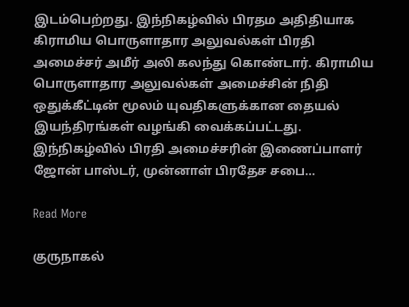இடம்பெற்றது. இந்நிகழ்வில் பிரதம அதிதியாக கிராமிய பொருளாதார அலுவல்கள் பிரதி அமைச்சர் அமீர் அலி கலந்து கொண்டார். கிராமிய பொருளாதார அலுவல்கள் அமைச்சின் நிதி ஒதுக்கீட்டின் மூலம் யுவதிகளுக்கான தையல் இயந்திரங்கள் வழங்கி வைக்கப்பட்டது. இந்நிகழ்வில் பிரதி அமைச்சரின் இணைப்பாளர் ஜோன் பாஸ்டர், முன்னாள் பிரதேச சபை…

Read More

குருநாகல்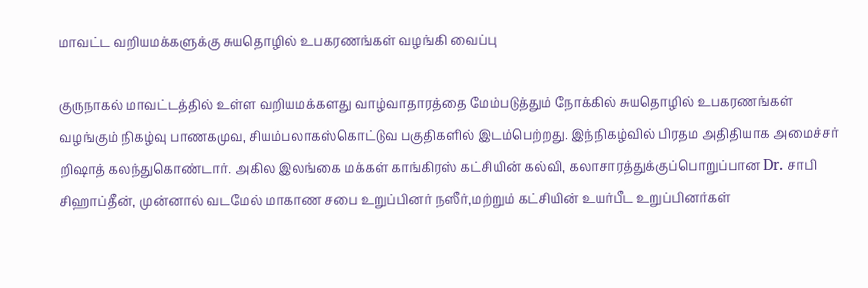மாவட்ட வறியமக்களுக்கு சுயதொழில் உபகரணங்கள் வழங்கி வைப்பு

குருநாகல் மாவட்டத்தில் உள்ள வறியமக்களது வாழ்வாதாரத்தை மேம்படுத்தும் நோக்கில் சுயதொழில் உபகரணங்கள் வழங்கும் நிகழ்வு பாணகமுவ, சியம்பலாகஸ்கொட்டுவ பகுதிகளில் இடம்பெற்றது. இந்நிகழ்வில் பிரதம அதிதியாக அமைச்சர் றிஷாத் கலந்துகொண்டார். அகில இலங்கை மக்கள் காங்கிரஸ் கட்சியின் கல்வி, கலாசாரத்துக்குப்பொறுப்பான Dr. சாபி சிஹாப்தீன், முன்னால் வடமேல் மாகாண சபை உறுப்பினர் நஸீர்,மற்றும் கட்சியின் உயர்பீட உறுப்பினர்கள்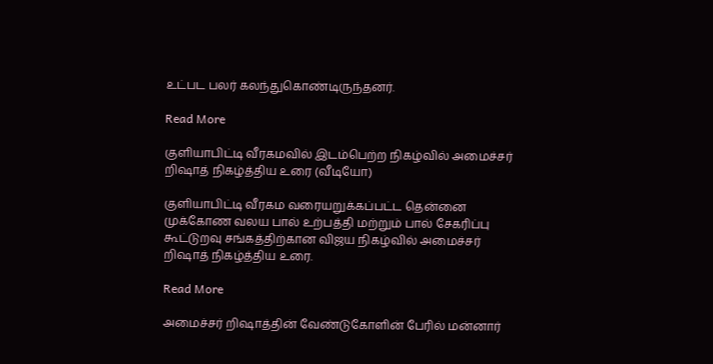உட்பட பலர் கலந்துகொண்டிருந்தனர்.

Read More

குளியாபிட்டி வீரகமவில் இடம்பெற்ற நிகழ்வில் அமைச்சர் றிஷாத் நிகழ்த்திய உரை (வீடியோ)

குளியாபிட்டி வீரகம வரையறுக்கப்பட்ட தென்னை முக்கோண வலய பால் உற்பத்தி மற்றும் பால் சேகரிப்பு கூட்டுறவு சங்கத்திற்கான விஜய நிகழ்வில் அமைச்சர் றிஷாத் நிகழ்த்திய உரை.

Read More

அமைச்சர் றிஷாத்தின் வேண்டுகோளின் பேரில் மன்னார்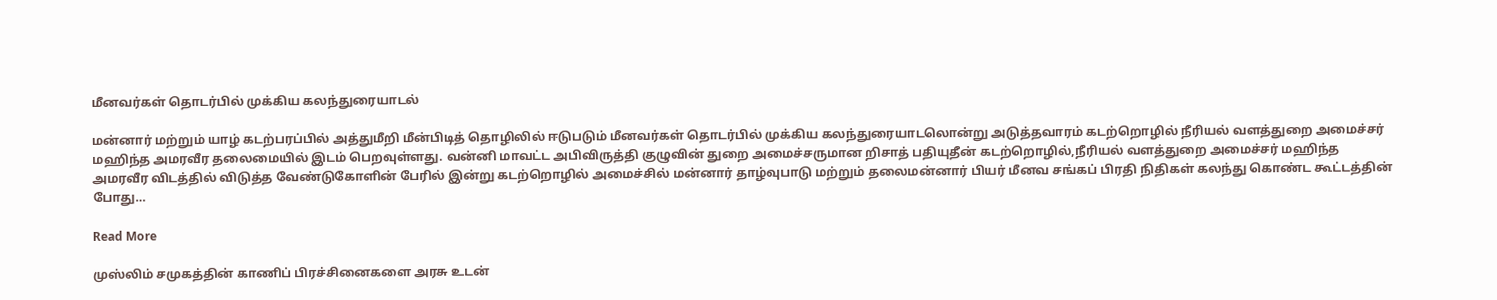மீனவர்கள் தொடர்பில் முக்கிய கலந்துரையாடல்

மன்னார் மற்றும் யாழ் கடற்பரப்பில் அத்துமீறி மீன்பிடித் தொழிலில் ஈடுபடும் மீனவர்கள் தொடர்பில் முக்கிய கலந்துரையாடலொன்று அடுத்தவாரம் கடற்றொழில் நீரியல் வளத்துறை அமைச்சர் மஹிந்த அமரவீர தலைமையில் இடம் பெறவுள்ளது. வன்னி மாவட்ட அபிவிருத்தி குழுவின் துறை அமைச்சருமான றிசாத் பதியுதீன் கடற்றொழில்,நீரியல் வளத்துறை அமைச்சர் மஹிந்த அமரவீர விடத்தில் விடுத்த வேண்டுகோளின் பேரில் இன்று கடற்றொழில் அமைச்சில் மன்னார் தாழ்வுபாடு மற்றும் தலைமன்னார் பியர் மீனவ சங்கப் பிரதி நிதிகள் கலந்து கொண்ட கூட்டத்தின் போது…

Read More

முஸ்லிம் சமுகத்தின் காணிப் பிரச்சினைகளை அரசு உடன்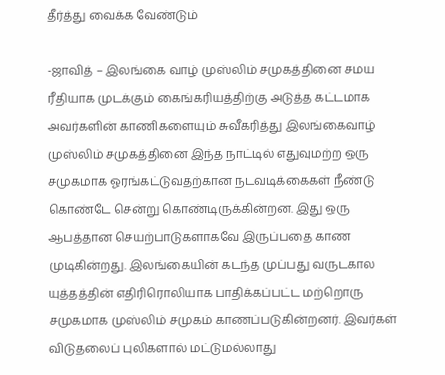தீர்த்து வைக்க வேண்டும்

-ஜாவித் – இலங்கை வாழ் முஸ்லிம் சமுகத்தினை சமய ரீதியாக முடக்கும் கைங்கரியத்திற்கு அடுத்த கட்டமாக அவர்களின் காணிகளையும் சுவீகரித்து இலங்கைவாழ் முஸ்லிம் சமுகத்தினை இந்த நாட்டில் எதுவுமற்ற ஒரு சமுகமாக ஓரங்கட்டுவதற்கான நடவடிக்கைகள் நீண்டு கொண்டே சென்று கொண்டிருக்கின்றன. இது ஒரு ஆபத்தான செயற்பாடுகளாகவே இருப்பதை காண முடிகின்றது. இலங்கையின் கடந்த முப்பது வருடகால யுத்தத்தின் எதிரிரொலியாக பாதிக்கப்பட்ட மற்றொரு சமுகமாக முஸ்லிம் சமுகம் காணப்படுகின்றனர். இவர்கள் விடுதலைப் புலிகளால் மட்டுமல்லாது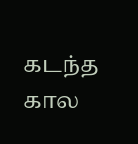கடந்த கால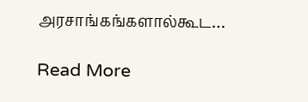அரசாங்கங்களால்கூட…

Read More